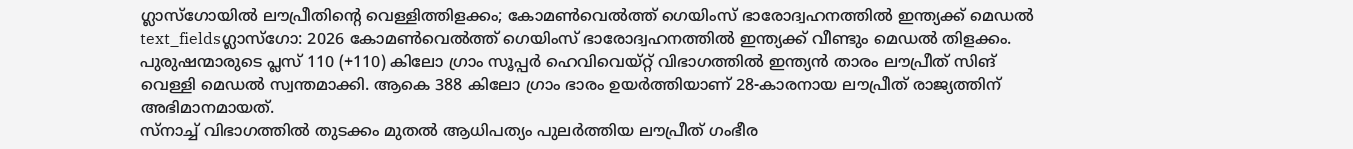ഗ്ലാസ്ഗോയിൽ ലൗപ്രീതിന്റെ വെള്ളിത്തിളക്കം; കോമൺവെൽത്ത് ഗെയിംസ് ഭാരോദ്വഹനത്തിൽ ഇന്ത്യക്ക് മെഡൽ
text_fieldsഗ്ലാസ്ഗോ: 2026 കോമൺവെൽത്ത് ഗെയിംസ് ഭാരോദ്വഹനത്തിൽ ഇന്ത്യക്ക് വീണ്ടും മെഡൽ തിളക്കം. പുരുഷന്മാരുടെ പ്ലസ് 110 (+110) കിലോ ഗ്രാം സൂപ്പർ ഹെവിവെയ്റ്റ് വിഭാഗത്തിൽ ഇന്ത്യൻ താരം ലൗപ്രീത് സിങ് വെള്ളി മെഡൽ സ്വന്തമാക്കി. ആകെ 388 കിലോ ഗ്രാം ഭാരം ഉയർത്തിയാണ് 28-കാരനായ ലൗപ്രീത് രാജ്യത്തിന് അഭിമാനമായത്.
സ്നാച്ച് വിഭാഗത്തിൽ തുടക്കം മുതൽ ആധിപത്യം പുലർത്തിയ ലൗപ്രീത് ഗംഭീര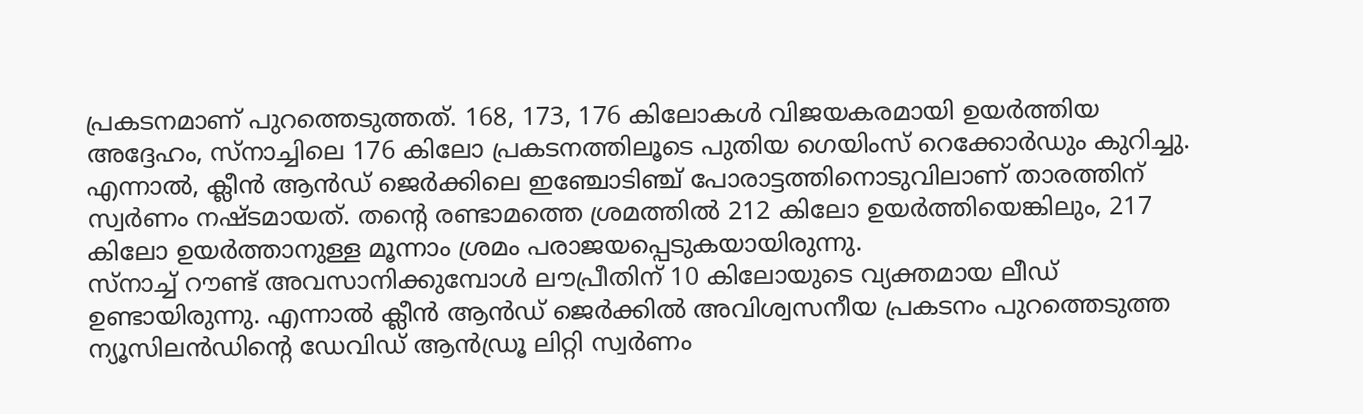പ്രകടനമാണ് പുറത്തെടുത്തത്. 168, 173, 176 കിലോകൾ വിജയകരമായി ഉയർത്തിയ അദ്ദേഹം, സ്നാച്ചിലെ 176 കിലോ പ്രകടനത്തിലൂടെ പുതിയ ഗെയിംസ് റെക്കോർഡും കുറിച്ചു. എന്നാൽ, ക്ലീൻ ആൻഡ് ജെർക്കിലെ ഇഞ്ചോടിഞ്ച് പോരാട്ടത്തിനൊടുവിലാണ് താരത്തിന് സ്വർണം നഷ്ടമായത്. തന്റെ രണ്ടാമത്തെ ശ്രമത്തിൽ 212 കിലോ ഉയർത്തിയെങ്കിലും, 217 കിലോ ഉയർത്താനുള്ള മൂന്നാം ശ്രമം പരാജയപ്പെടുകയായിരുന്നു.
സ്നാച്ച് റൗണ്ട് അവസാനിക്കുമ്പോൾ ലൗപ്രീതിന് 10 കിലോയുടെ വ്യക്തമായ ലീഡ് ഉണ്ടായിരുന്നു. എന്നാൽ ക്ലീൻ ആൻഡ് ജെർക്കിൽ അവിശ്വസനീയ പ്രകടനം പുറത്തെടുത്ത ന്യൂസിലൻഡിന്റെ ഡേവിഡ് ആൻഡ്രൂ ലിറ്റി സ്വർണം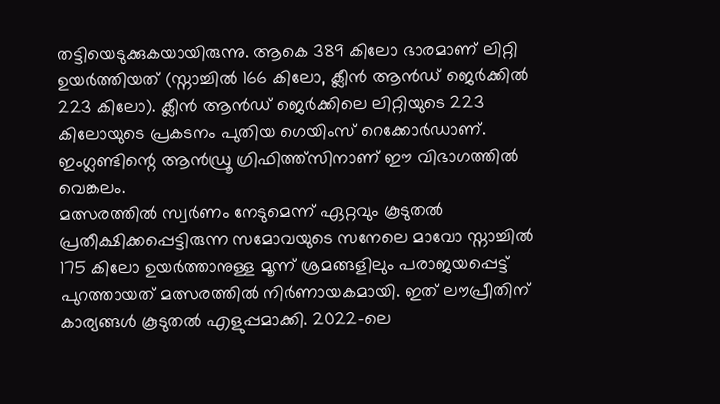തട്ടിയെടുക്കുകയായിരുന്നു. ആകെ 389 കിലോ ഭാരമാണ് ലിറ്റി ഉയർത്തിയത് (സ്നാച്ചിൽ 166 കിലോ, ക്ലീൻ ആൻഡ് ജെർക്കിൽ 223 കിലോ). ക്ലീൻ ആൻഡ് ജെർക്കിലെ ലിറ്റിയുടെ 223 കിലോയുടെ പ്രകടനം പുതിയ ഗെയിംസ് റെക്കോർഡാണ്. ഇംഗ്ലണ്ടിന്റെ ആൻഡ്രൂ ഗ്രിഫിത്ത്സിനാണ് ഈ വിഭാഗത്തിൽ വെങ്കലം.
മത്സരത്തിൽ സ്വർണം നേടുമെന്ന് ഏറ്റവും കൂടുതൽ പ്രതീക്ഷിക്കപ്പെട്ടിരുന്ന സമോവയുടെ സനേലെ മാവോ സ്നാച്ചിൽ 175 കിലോ ഉയർത്താനുള്ള മൂന്ന് ശ്രമങ്ങളിലും പരാജയപ്പെട്ട് പുറത്തായത് മത്സരത്തിൽ നിർണായകമായി. ഇത് ലൗപ്രീതിന് കാര്യങ്ങൾ കൂടുതൽ എളുപ്പമാക്കി. 2022-ലെ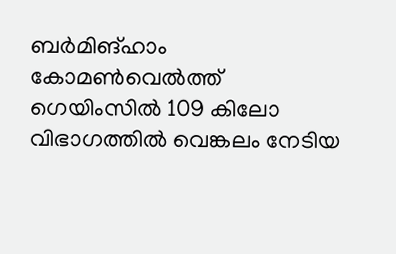ബർമിങ്ഹാം കോമൺവെൽത്ത് ഗെയിംസിൽ 109 കിലോ വിഭാഗത്തിൽ വെങ്കലം നേടിയ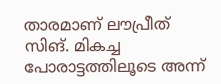താരമാണ് ലൗപ്രീത് സിങ്. മികച്ച പോരാട്ടത്തിലൂടെ അന്ന്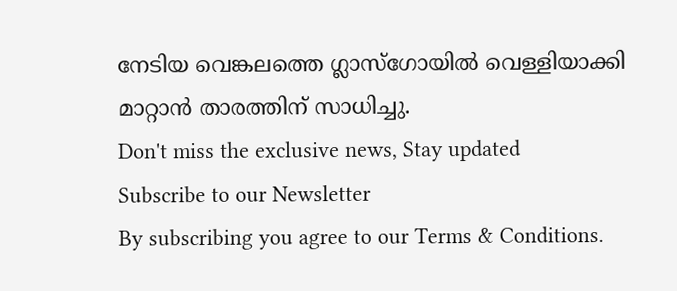നേടിയ വെങ്കലത്തെ ഗ്ലാസ്ഗോയിൽ വെള്ളിയാക്കി മാറ്റാൻ താരത്തിന് സാധിച്ചു.
Don't miss the exclusive news, Stay updated
Subscribe to our Newsletter
By subscribing you agree to our Terms & Conditions.